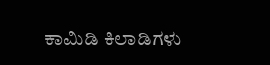ಕಾಮಿಡಿ ಕಿಲಾಡಿಗಳು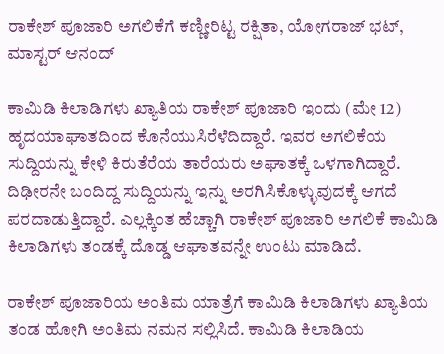ರಾಕೇಶ್ ಪೂಜಾರಿ ಅಗಲಿಕೆಗೆ ಕಣ್ಣೀರಿಟ್ಟ ರಕ್ಷಿತಾ, ಯೋಗರಾಜ್ ಭಟ್, ಮಾಸ್ಟರ್ ಆನಂದ್

ಕಾಮಿಡಿ ಕಿಲಾಡಿಗಳು ಖ್ಯಾತಿಯ ರಾಕೇಶ್ ಪೂಜಾರಿ ಇಂದು (ಮೇ 12) ಹೃದಯಾಘಾತದಿಂದ ಕೊನೆಯುಸಿರೆಳೆದಿದ್ದಾರೆ. ಇವರ ಅಗಲಿಕೆಯ ಸುದ್ದಿಯನ್ನು ಕೇಳಿ ಕಿರುತೆರೆಯ ತಾರೆಯರು ಅಘಾತಕ್ಕೆ ಒಳಗಾಗಿದ್ದಾರೆ. ದಿಢೀರನೇ ಬಂದಿದ್ದ ಸುದ್ದಿಯನ್ನು ಇನ್ನು ಅರಗಿಸಿಕೊಳ್ಳುವುದಕ್ಕೆ ಆಗದೆ ಪರದಾಡುತ್ತಿದ್ದಾರೆ. ಎಲ್ಲಕ್ಕಿಂತ ಹೆಚ್ಚಾಗಿ ರಾಕೇಶ್ ಪೂಜಾರಿ ಅಗಲಿಕೆ ಕಾಮಿಡಿ ಕಿಲಾಡಿಗಳು ತಂಡಕ್ಕೆ ದೊಡ್ಡ ಆಘಾತವನ್ನೇ ಉಂಟು ಮಾಡಿದೆ.

ರಾಕೇಶ್ ಪೂಜಾರಿಯ ಅಂತಿಮ ಯಾತ್ರೆಗೆ ಕಾಮಿಡಿ ಕಿಲಾಡಿಗಳು ಖ್ಯಾತಿಯ ತಂಡ ಹೋಗಿ ಅಂತಿಮ ನಮನ ಸಲ್ಲಿಸಿದೆ. ಕಾಮಿಡಿ ಕಿಲಾಡಿಯ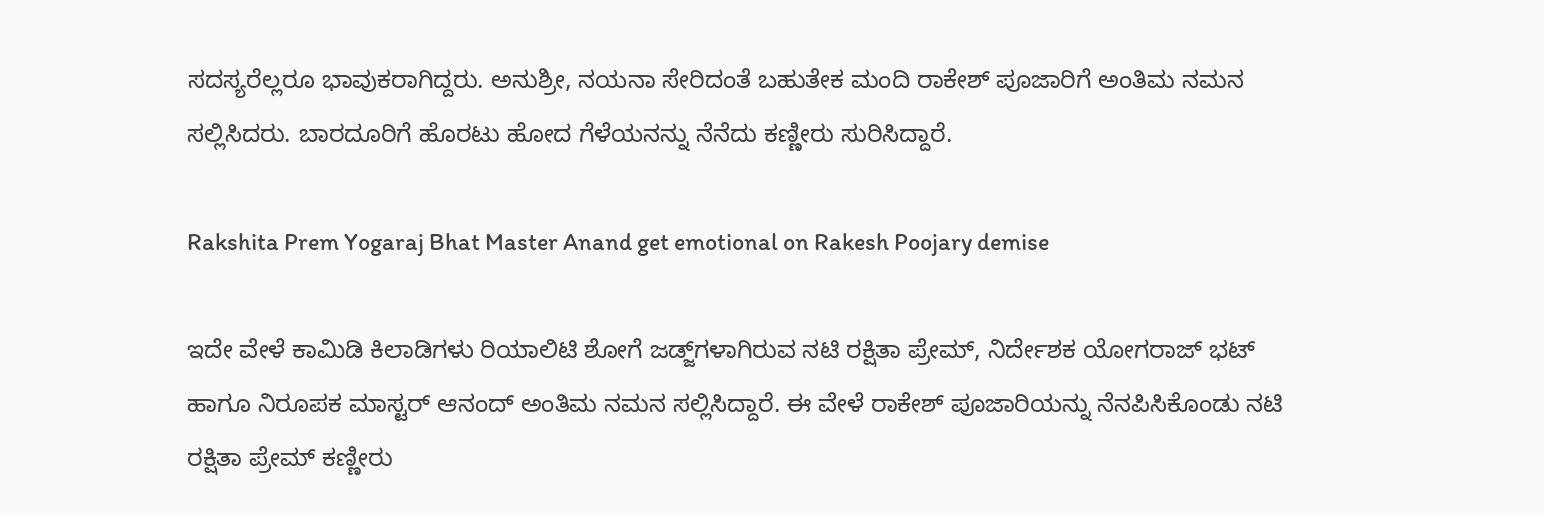ಸದಸ್ಯರೆಲ್ಲರೂ ಭಾವುಕರಾಗಿದ್ದರು. ಅನುಶ್ರೀ, ನಯನಾ ಸೇರಿದಂತೆ ಬಹುತೇಕ ಮಂದಿ ರಾಕೇಶ್ ಪೂಜಾರಿಗೆ ಅಂತಿಮ ನಮನ ಸಲ್ಲಿಸಿದರು. ಬಾರದೂರಿಗೆ ಹೊರಟು ಹೋದ ಗೆಳೆಯನನ್ನು ನೆನೆದು ಕಣ್ಣೀರು ಸುರಿಸಿದ್ದಾರೆ.

Rakshita Prem Yogaraj Bhat Master Anand get emotional on Rakesh Poojary demise

ಇದೇ ವೇಳೆ ಕಾಮಿಡಿ ಕಿಲಾಡಿಗಳು ರಿಯಾಲಿಟಿ ಶೋಗೆ ಜಡ್ಜ್‌ಗಳಾಗಿರುವ ನಟಿ ರಕ್ಷಿತಾ ಪ್ರೇಮ್, ನಿರ್ದೇಶಕ ಯೋಗರಾಜ್ ಭಟ್ ಹಾಗೂ ನಿರೂಪಕ ಮಾಸ್ಟರ್ ಆನಂದ್ ಅಂತಿಮ ನಮನ ಸಲ್ಲಿಸಿದ್ದಾರೆ. ಈ ವೇಳೆ ರಾಕೇಶ್ ಪೂಜಾರಿಯನ್ನು ನೆನಪಿಸಿಕೊಂಡು ನಟಿ ರಕ್ಷಿತಾ ಪ್ರೇಮ್ ಕಣ್ಣೀರು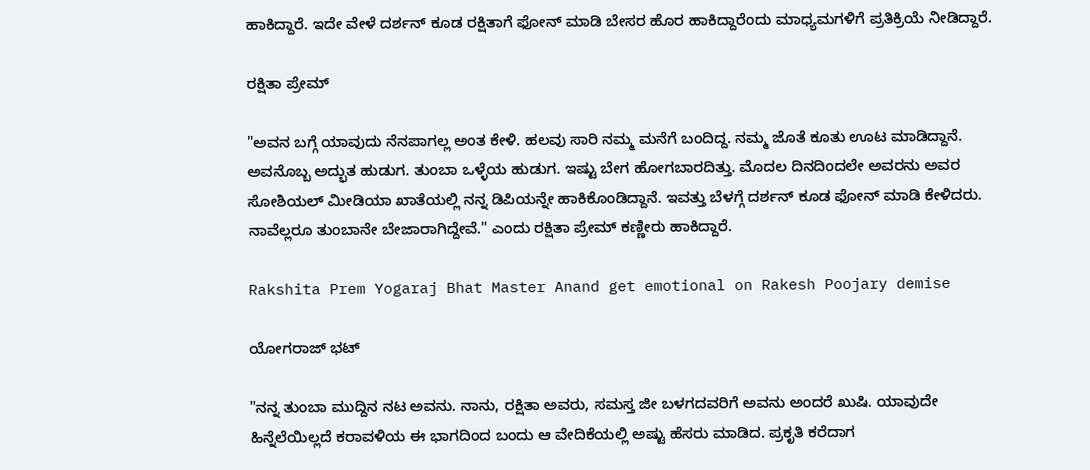ಹಾಕಿದ್ದಾರೆ. ಇದೇ ವೇಳೆ ದರ್ಶನ್ ಕೂಡ ರಕ್ಷಿತಾಗೆ ಫೋನ್ ಮಾಡಿ ಬೇಸರ ಹೊರ ಹಾಕಿದ್ದಾರೆಂದು ಮಾಧ್ಯಮಗಳಿಗೆ ಪ್ರತಿಕ್ರಿಯೆ ನೀಡಿದ್ದಾರೆ.

ರಕ್ಷಿತಾ ಪ್ರೇಮ್

"ಅವನ ಬಗ್ಗೆ ಯಾವುದು ನೆನಪಾಗಲ್ಲ ಅಂತ ಕೇಳಿ. ಹಲವು ಸಾರಿ ನಮ್ಮ ಮನೆಗೆ ಬಂದಿದ್ದ. ನಮ್ಮ ಜೊತೆ ಕೂತು ಊಟ ಮಾಡಿದ್ದಾನೆ. ಅವನೊಬ್ಬ ಅದ್ಭುತ ಹುಡುಗ. ತುಂಬಾ ಒಳ್ಳೆಯ ಹುಡುಗ. ಇಷ್ಟು ಬೇಗ ಹೋಗಬಾರದಿತ್ತು. ಮೊದಲ ದಿನದಿಂದಲೇ ಅವರನು ಅವರ ಸೋಶಿಯಲ್ ಮೀಡಿಯಾ ಖಾತೆಯಲ್ಲಿ ನನ್ನ ಡಿಪಿಯನ್ನೇ ಹಾಕಿಕೊಂಡಿದ್ದಾನೆ. ಇವತ್ತು ಬೆಳಗ್ಗೆ ದರ್ಶನ್ ಕೂಡ ಫೋನ್ ಮಾಡಿ ಕೇಳಿದರು. ನಾವೆಲ್ಲರೂ ತುಂಬಾನೇ ಬೇಜಾರಾಗಿದ್ದೇವೆ." ಎಂದು ರಕ್ಷಿತಾ ಪ್ರೇಮ್ ಕಣ್ಣೀರು ಹಾಕಿದ್ದಾರೆ.

Rakshita Prem Yogaraj Bhat Master Anand get emotional on Rakesh Poojary demise

ಯೋಗರಾಜ್ ಭಟ್

"ನನ್ನ ತುಂಬಾ ಮುದ್ದಿನ ನಟ ಅವನು. ನಾನು, ರಕ್ಷಿತಾ ಅವರು, ಸಮಸ್ತ ಜೀ ಬಳಗದವರಿಗೆ ಅವನು ಅಂದರೆ ಖುಷಿ. ಯಾವುದೇ ಹಿನ್ನೆಲೆಯಿಲ್ಲದೆ ಕರಾವಳಿಯ ಈ ಭಾಗದಿಂದ ಬಂದು ಆ ವೇದಿಕೆಯಲ್ಲಿ ಅಷ್ಟು ಹೆಸರು ಮಾಡಿದ. ಪ್ರಕೃತಿ ಕರೆದಾಗ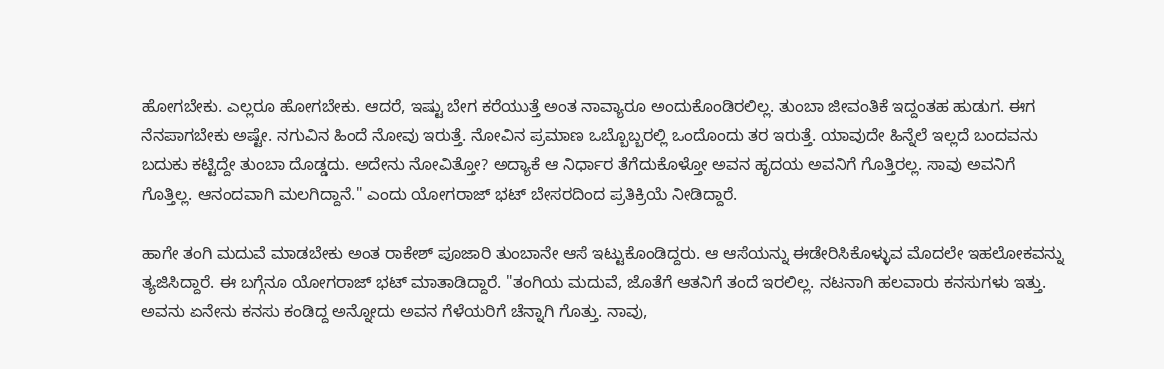ಹೋಗಬೇಕು. ಎಲ್ಲರೂ ಹೋಗಬೇಕು. ಆದರೆ, ಇಷ್ಟು ಬೇಗ ಕರೆಯುತ್ತೆ ಅಂತ ನಾವ್ಯಾರೂ ಅಂದುಕೊಂಡಿರಲಿಲ್ಲ. ತುಂಬಾ ಜೀವಂತಿಕೆ ಇದ್ದಂತಹ ಹುಡುಗ. ಈಗ ನೆನಪಾಗಬೇಕು ಅಷ್ಟೇ. ನಗುವಿನ ಹಿಂದೆ ನೋವು ಇರುತ್ತೆ. ನೋವಿನ ಪ್ರಮಾಣ ಒಬ್ಬೊಬ್ಬರಲ್ಲಿ ಒಂದೊಂದು ತರ ಇರುತ್ತೆ. ಯಾವುದೇ ಹಿನ್ನೆಲೆ ಇಲ್ಲದೆ ಬಂದವನು ಬದುಕು ಕಟ್ಟಿದ್ದೇ ತುಂಬಾ ದೊಡ್ಡದು. ಅದೇನು ನೋವಿತ್ತೋ? ಅದ್ಯಾಕೆ ಆ ನಿರ್ಧಾರ ತೆಗೆದುಕೊಳ್ತೋ ಅವನ ಹೃದಯ ಅವನಿಗೆ ಗೊತ್ತಿರಲ್ಲ. ಸಾವು ಅವನಿಗೆ ಗೊತ್ತಿಲ್ಲ. ಆನಂದವಾಗಿ ಮಲಗಿದ್ದಾನೆ." ಎಂದು ಯೋಗರಾಜ್ ಭಟ್ ಬೇಸರದಿಂದ ಪ್ರತಿಕ್ರಿಯೆ ನೀಡಿದ್ದಾರೆ.

ಹಾಗೇ ತಂಗಿ ಮದುವೆ ಮಾಡಬೇಕು ಅಂತ ರಾಕೇಶ್ ಪೂಜಾರಿ ತುಂಬಾನೇ ಆಸೆ ಇಟ್ಟುಕೊಂಡಿದ್ದರು. ಆ ಆಸೆಯನ್ನು ಈಡೇರಿಸಿಕೊಳ್ಳುವ ಮೊದಲೇ ಇಹಲೋಕವನ್ನು ತ್ಯಜಿಸಿದ್ದಾರೆ. ಈ ಬಗ್ಗೆನೂ ಯೋಗರಾಜ್‌ ಭಟ್ ಮಾತಾಡಿದ್ದಾರೆ. "ತಂಗಿಯ ಮದುವೆ, ಜೊತೆಗೆ ಆತನಿಗೆ ತಂದೆ ಇರಲಿಲ್ಲ. ನಟನಾಗಿ ಹಲವಾರು ಕನಸುಗಳು ಇತ್ತು. ಅವನು ಏನೇನು ಕನಸು ಕಂಡಿದ್ದ ಅನ್ನೋದು ಅವನ ಗೆಳೆಯರಿಗೆ ಚೆನ್ನಾಗಿ ಗೊತ್ತು. ನಾವು,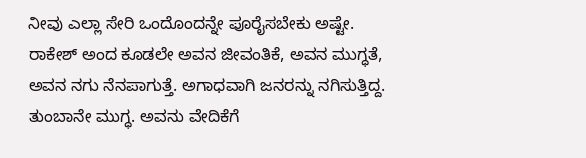ನೀವು ಎಲ್ಲಾ ಸೇರಿ ಒಂದೊಂದನ್ನೇ ಪೂರೈಸಬೇಕು ಅಷ್ಟೇ. ರಾಕೇಶ್ ಅಂದ ಕೂಡಲೇ ಅವನ ಜೀವಂತಿಕೆ, ಅವನ ಮುಗ್ಧತೆ, ಅವನ ನಗು ನೆನಪಾಗುತ್ತೆ. ಅಗಾಧವಾಗಿ ಜನರನ್ನು ನಗಿಸುತ್ತಿದ್ದ. ತುಂಬಾನೇ ಮುಗ್ಧ. ಅವನು ವೇದಿಕೆಗೆ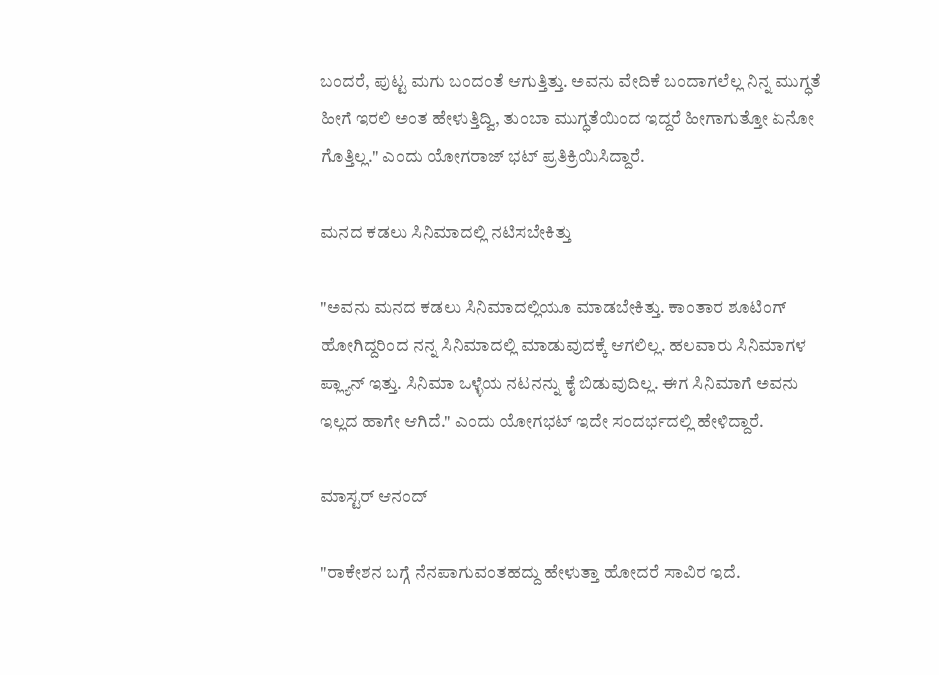ಬಂದರೆ, ಪುಟ್ಟ ಮಗು ಬಂದಂತೆ ಆಗುತ್ತಿತ್ತು. ಅವನು ವೇದಿಕೆ ಬಂದಾಗಲೆಲ್ಲ ನಿನ್ನ ಮುಗ್ಧತೆ ಹೀಗೆ ಇರಲಿ ಅಂತ ಹೇಳುತ್ತಿದ್ವಿ, ತುಂಬಾ ಮುಗ್ಧತೆಯಿಂದ ಇದ್ದರೆ ಹೀಗಾಗುತ್ತೋ ಏನೋ ಗೊತ್ತಿಲ್ಲ." ಎಂದು ಯೋಗರಾಜ್ ಭಟ್ ಪ್ರತಿಕ್ರಿಯಿಸಿದ್ದಾರೆ.

ಮನದ ಕಡಲು ಸಿನಿಮಾದಲ್ಲಿ ನಟಿಸಬೇಕಿತ್ತು

"ಅವನು ಮನದ ಕಡಲು ಸಿನಿಮಾದಲ್ಲಿಯೂ ಮಾಡಬೇಕಿತ್ತು. ಕಾಂತಾರ ಶೂಟಿಂಗ್ ಹೋಗಿದ್ದರಿಂದ ನನ್ನ ಸಿನಿಮಾದಲ್ಲಿ ಮಾಡುವುದಕ್ಕೆ ಆಗಲಿಲ್ಲ. ಹಲವಾರು ಸಿನಿಮಾಗಳ ಪ್ಲ್ಯಾನ್ ಇತ್ತು. ಸಿನಿಮಾ ಒಳ್ಳೆಯ ನಟನನ್ನು ಕೈ ಬಿಡುವುದಿಲ್ಲ. ಈಗ ಸಿನಿಮಾಗೆ ಅವನು ಇಲ್ಲದ ಹಾಗೇ ಆಗಿದೆ." ಎಂದು ಯೋಗಭಟ್ ಇದೇ ಸಂದರ್ಭದಲ್ಲಿ ಹೇಳಿದ್ದಾರೆ.

ಮಾಸ್ಟರ್ ಆನಂದ್

"ರಾಕೇಶನ ಬಗ್ಗೆ ನೆನಪಾಗುವಂತಹದ್ದು ಹೇಳುತ್ತಾ ಹೋದರೆ ಸಾವಿರ ಇದೆ.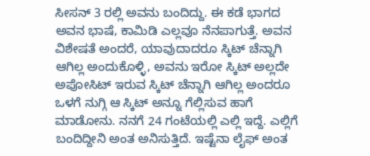ಸೀಸನ್ 3 ರಲ್ಲಿ ಅವನು ಬಂದಿದ್ದು. ಈ ಕಡೆ ಭಾಗದ ಅವನ ಭಾಷೆ, ಕಾಮಿಡಿ ಎಲ್ಲವೂ ನೆನಪಾಗುತ್ತೆ. ಅವನ ವಿಶೇಷತೆ ಅಂದರೆ, ಯಾವುದಾದರೂ ಸ್ಕಿಟ್‌ ಚೆನ್ನಾಗಿ ಆಗಿಲ್ಲ ಅಂದುಕೊಳ್ಳಿ, ಅವನು ಇರೋ ಸ್ಕಿಟ್ ಅಲ್ಲದೇ ಅಪೋಸಿಟ್ ಇರುವ ಸ್ಕಿಟ್ ಚೆನ್ನಾಗಿ ಆಗಿಲ್ಲ ಅಂದರೂ ಒಳಗೆ ನುಗ್ಗಿ ಆ ಸ್ಕಿಟ್‌ ಅನ್ನೂ ಗೆಲ್ಲಿಸುವ ಹಾಗೆ ಮಾಡೋನು. ನನಗೆ 24 ಗಂಟೆಯಲ್ಲಿ ಎಲ್ಲಿ ಇದ್ದೆ. ಎಲ್ಲಿಗೆ ಬಂದಿದ್ದೀನಿ ಅಂತ ಅನಿಸುತ್ತಿದೆ. ಇಷ್ಟೆನಾ ಲೈಫ್ ಅಂತ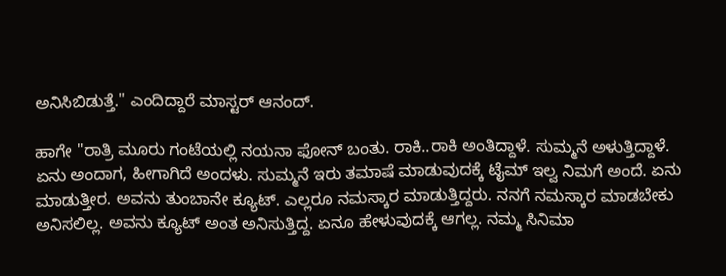ಅನಿಸಿಬಿಡುತ್ತೆ." ಎಂದಿದ್ದಾರೆ ಮಾಸ್ಟರ್ ಆನಂದ್.

ಹಾಗೇ "ರಾತ್ರಿ ಮೂರು ಗಂಟೆಯಲ್ಲಿ ನಯನಾ ಫೋನ್ ಬಂತು. ರಾಕಿ..ರಾಕಿ ಅಂತಿದ್ದಾಳೆ. ಸುಮ್ಮನೆ ಅಳುತ್ತಿದ್ದಾಳೆ. ಏನು ಅಂದಾಗ, ಹೀಗಾಗಿದೆ ಅಂದಳು. ಸುಮ್ಮನೆ ಇರು ತಮಾಷೆ ಮಾಡುವುದಕ್ಕೆ ಟೈಮ್ ಇಲ್ವ ನಿಮಗೆ ಅಂದೆ. ಏನು ಮಾಡುತ್ತೀರ. ಅವನು ತುಂಬಾನೇ ಕ್ಯೂಟ್. ಎಲ್ಲರೂ ನಮಸ್ಕಾರ ಮಾಡುತ್ತಿದ್ದರು. ನನಗೆ ನಮಸ್ಕಾರ ಮಾಡಬೇಕು ಅನಿಸಲಿಲ್ಲ. ಅವನು ಕ್ಯೂಟ್ ಅಂತ ಅನಿಸುತ್ತಿದ್ದ. ಏನೂ ಹೇಳುವುದಕ್ಕೆ ಆಗಲ್ಲ. ನಮ್ಮ ಸಿನಿಮಾ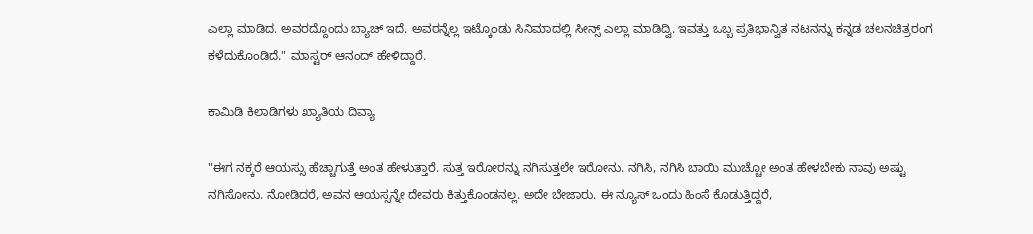ಎಲ್ಲಾ ಮಾಡಿದ. ಅವರದ್ದೊಂದು ಬ್ಯಾಚ್ ಇದೆ. ಅವರನ್ನೆಲ್ಲ ಇಟ್ಕೊಂಡು ಸಿನಿಮಾದಲ್ಲಿ ಸೀನ್ಸ್ ಎಲ್ಲಾ ಮಾಡಿದ್ವಿ. ಇವತ್ತು ಒಬ್ಬ ಪ್ರತಿಭಾನ್ವಿತ ನಟನನ್ನು ಕನ್ನಡ ಚಲನಚಿತ್ರರಂಗ ಕಳೆದುಕೊಂಡಿದೆ." ಮಾಸ್ಟರ್ ಆನಂದ್ ಹೇಳಿದ್ದಾರೆ.

ಕಾಮಿಡಿ ಕಿಲಾಡಿಗಳು ಖ್ಯಾತಿಯ ದಿವ್ಯಾ

"ಈಗ ನಕ್ಕರೆ ಆಯಸ್ಸು ಹೆಚ್ಚಾಗುತ್ತೆ ಅಂತ ಹೇಳುತ್ತಾರೆ. ಸುತ್ತ ಇರೋರನ್ನು ನಗಿಸುತ್ತಲೇ ಇರೋನು. ನಗಿಸಿ, ನಗಿಸಿ ಬಾಯಿ ಮುಚ್ಚೋ ಅಂತ ಹೇಳಬೇಕು ನಾವು ಅಷ್ಟು ನಗಿಸೋನು. ನೋಡಿದರೆ, ಅವನ ಆಯಸ್ಸನ್ನೇ ದೇವರು ಕಿತ್ತುಕೊಂಡನಲ್ಲ. ಅದೇ ಬೇಜಾರು. ಈ ನ್ಯೂಸ್ ಒಂದು ಹಿಂಸೆ ಕೊಡುತ್ತಿದ್ದರೆ,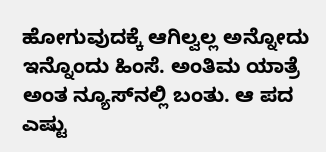ಹೋಗುವುದಕ್ಕೆ ಆಗಿಲ್ವಲ್ಲ ಅನ್ನೋದು ಇನ್ನೊಂದು ಹಿಂಸೆ. ಅಂತಿಮ ಯಾತ್ರೆ ಅಂತ ನ್ಯೂಸ್‌ನಲ್ಲಿ ಬಂತು. ಆ ಪದ ಎಷ್ಟು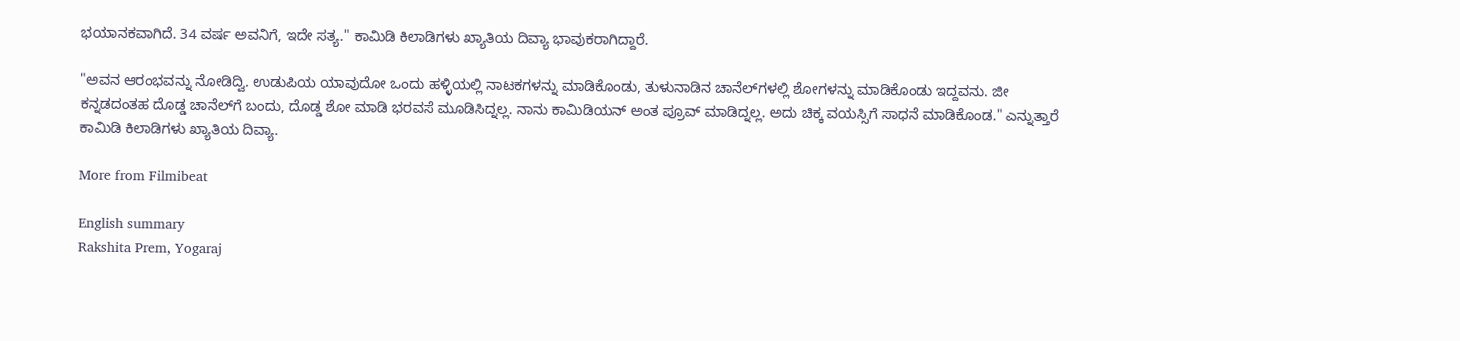ಭಯಾನಕವಾಗಿದೆ. 34 ವರ್ಷ ಅವನಿಗೆ, ಇದೇ ಸತ್ಯ." ಕಾಮಿಡಿ ಕಿಲಾಡಿಗಳು ಖ್ಯಾತಿಯ ದಿವ್ಯಾ ಭಾವುಕರಾಗಿದ್ದಾರೆ.

"ಅವನ ಆರಂಭವನ್ನು ನೋಡಿದ್ವಿ. ಉಡುಪಿಯ ಯಾವುದೋ ಒಂದು ಹಳ್ಳಿಯಲ್ಲಿ ನಾಟಕಗಳನ್ನು ಮಾಡಿಕೊಂಡು, ತುಳುನಾಡಿನ ಚಾನೆಲ್‌ಗಳಲ್ಲಿ ಶೋಗಳನ್ನು ಮಾಡಿಕೊಂಡು ಇದ್ದವನು. ಜೀ ಕನ್ನಡದಂತಹ ದೊಡ್ಡ ಚಾನೆಲ್‌ಗೆ ಬಂದು, ದೊಡ್ಡ ಶೋ ಮಾಡಿ ಭರವಸೆ ಮೂಡಿಸಿದ್ನಲ್ಲ. ನಾನು ಕಾಮಿಡಿಯನ್ ಅಂತ ಪ್ರೂವ್ ಮಾಡಿದ್ನಲ್ಲ. ಅದು ಚಿಕ್ಕ ವಯಸ್ಸಿಗೆ ಸಾಧನೆ ಮಾಡಿಕೊಂಡ." ಎನ್ನುತ್ತಾರೆ ಕಾಮಿಡಿ ಕಿಲಾಡಿಗಳು ಖ್ಯಾತಿಯ ದಿವ್ಯಾ.

More from Filmibeat

English summary
Rakshita Prem, Yogaraj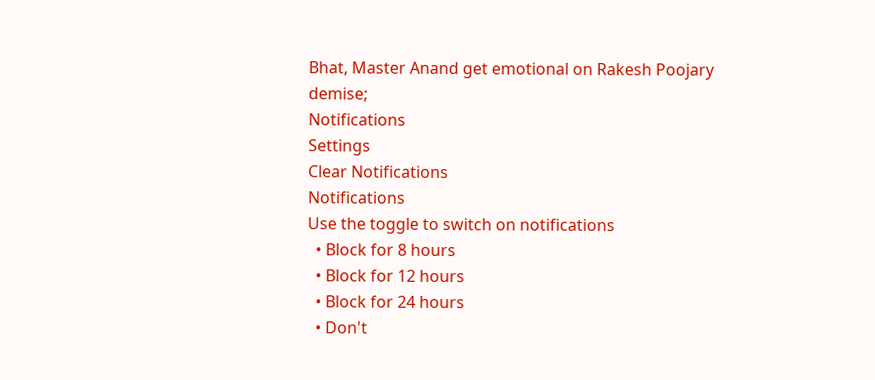Bhat, Master Anand get emotional on Rakesh Poojary demise;
Notifications
Settings
Clear Notifications
Notifications
Use the toggle to switch on notifications
  • Block for 8 hours
  • Block for 12 hours
  • Block for 24 hours
  • Don't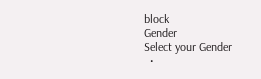block
Gender
Select your Gender
  •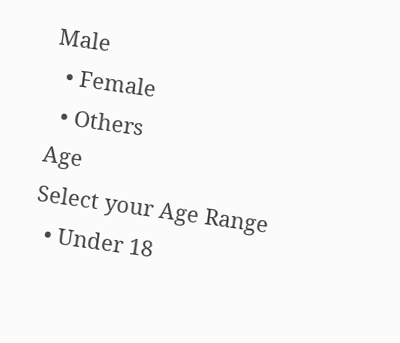Male
  • Female
  • Others
Age
Select your Age Range
  • Under 18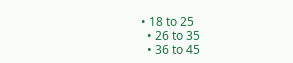• 18 to 25
  • 26 to 35
  • 36 to 45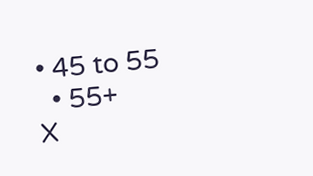• 45 to 55
  • 55+
X